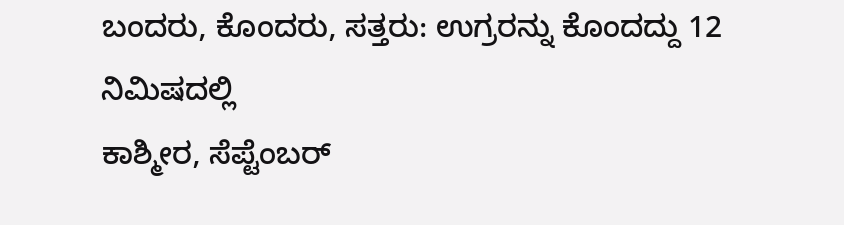ಬಂದರು, ಕೊಂದರು, ಸತ್ತರು: ಉಗ್ರರನ್ನು ಕೊಂದದ್ದು 12 ನಿಮಿಷದಲ್ಲಿ
ಕಾಶ್ಮೀರ, ಸೆಪ್ಟೆಂಬರ್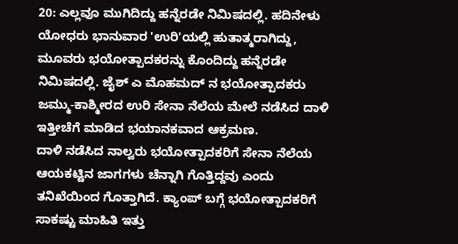20: ಎಲ್ಲವೂ ಮುಗಿದಿದ್ದು ಹನ್ನೆರಡೇ ನಿಮಿಷದಲ್ಲಿ. ಹದಿನೇಳು ಯೋಧರು ಭಾನುವಾರ 'ಉರಿ'ಯಲ್ಲಿ ಹುತಾತ್ಮರಾಗಿದ್ದು, ಮೂವರು ಭಯೋತ್ಪಾದಕರನ್ನು ಕೊಂದಿದ್ದು ಹನ್ನೆರಡೇ ನಿಮಿಷದಲ್ಲಿ. ಜೈಶ್ ಎ ಮೊಹಮದ್ ನ ಭಯೋತ್ಪಾದಕರು ಜಮ್ಮು-ಕಾಶ್ಮೀರದ ಉರಿ ಸೇನಾ ನೆಲೆಯ ಮೇಲೆ ನಡೆಸಿದ ದಾಳಿ ಇತ್ತೀಚೆಗೆ ಮಾಡಿದ ಭಯಾನಕವಾದ ಆಕ್ರಮಣ.
ದಾಳಿ ನಡೆಸಿದ ನಾಲ್ವರು ಭಯೋತ್ಪಾದಕರಿಗೆ ಸೇನಾ ನೆಲೆಯ ಆಯಕಟ್ಟಿನ ಜಾಗಗಳು ಚೆನ್ನಾಗಿ ಗೊತ್ತಿದ್ದವು ಎಂದು ತನಿಖೆಯಿಂದ ಗೊತ್ತಾಗಿದೆ. ಕ್ಯಾಂಪ್ ಬಗ್ಗೆ ಭಯೋತ್ಪಾದಕರಿಗೆ ಸಾಕಷ್ಟು ಮಾಹಿತಿ ಇತ್ತು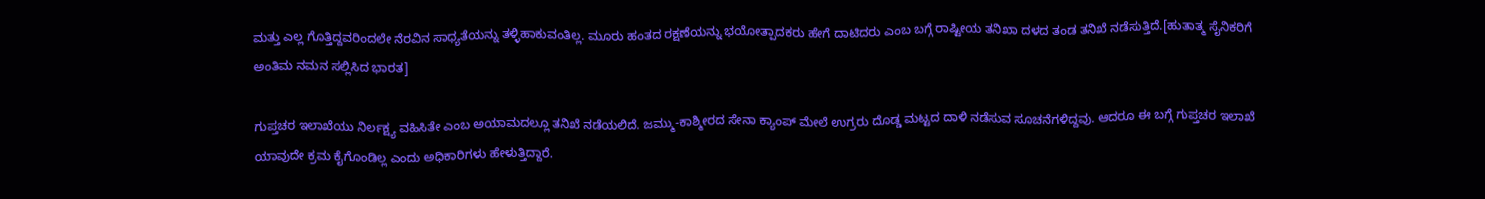ಮತ್ತು ಎಲ್ಲ ಗೊತ್ತಿದ್ದವರಿಂದಲೇ ನೆರವಿನ ಸಾಧ್ಯತೆಯನ್ನು ತಳ್ಳಿಹಾಕುವಂತಿಲ್ಲ. ಮೂರು ಹಂತದ ರಕ್ಷಣೆಯನ್ನು ಭಯೋತ್ಪಾದಕರು ಹೇಗೆ ದಾಟಿದರು ಎಂಬ ಬಗ್ಗೆ ರಾಷ್ಟೀಯ ತನಿಖಾ ದಳದ ತಂಡ ತನಿಖೆ ನಡೆಸುತ್ತಿದೆ.[ಹುತಾತ್ಮ ಸೈನಿಕರಿಗೆ ಅಂತಿಮ ನಮನ ಸಲ್ಲಿಸಿದ ಭಾರತ]

ಗುಪ್ತಚರ ಇಲಾಖೆಯು ನಿರ್ಲಕ್ಷ್ಯ ವಹಿಸಿತೇ ಎಂಬ ಅಯಾಮದಲ್ಲೂ ತನಿಖೆ ನಡೆಯಲಿದೆ. ಜಮ್ಮು-ಕಾಶ್ಮೀರದ ಸೇನಾ ಕ್ಯಾಂಪ್ ಮೇಲೆ ಉಗ್ರರು ದೊಡ್ಡ ಮಟ್ಟದ ದಾಳಿ ನಡೆಸುವ ಸೂಚನೆಗಳಿದ್ದವು. ಆದರೂ ಈ ಬಗ್ಗೆ ಗುಪ್ತಚರ ಇಲಾಖೆ ಯಾವುದೇ ಕ್ರಮ ಕೈಗೊಂಡಿಲ್ಲ ಎಂದು ಅಧಿಕಾರಿಗಳು ಹೇಳುತ್ತಿದ್ದಾರೆ.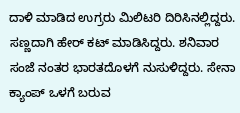ದಾಳಿ ಮಾಡಿದ ಉಗ್ರರು ಮಿಲಿಟರಿ ದಿರಿಸಿನಲ್ಲಿದ್ದರು. ಸಣ್ಣದಾಗಿ ಹೇರ್ ಕಟ್ ಮಾಡಿಸಿದ್ದರು. ಶನಿವಾರ ಸಂಜೆ ನಂತರ ಭಾರತದೊಳಗೆ ನುಸುಳಿದ್ದರು. ಸೇನಾ ಕ್ಯಾಂಪ್ ಒಳಗೆ ಬರುವ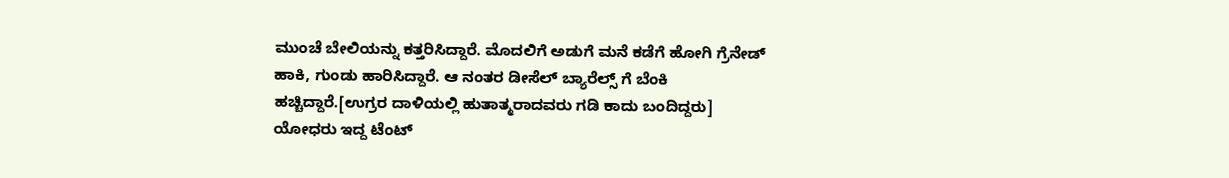ಮುಂಚೆ ಬೇಲಿಯನ್ನು ಕತ್ತರಿಸಿದ್ದಾರೆ. ಮೊದಲಿಗೆ ಅಡುಗೆ ಮನೆ ಕಡೆಗೆ ಹೋಗಿ ಗ್ರೆನೇಡ್ ಹಾಕಿ, ಗುಂಡು ಹಾರಿಸಿದ್ದಾರೆ. ಆ ನಂತರ ಡೀಸೆಲ್ ಬ್ಯಾರೆಲ್ಸ್ ಗೆ ಬೆಂಕಿ ಹಚ್ಚಿದ್ದಾರೆ.[ಉಗ್ರರ ದಾಳಿಯಲ್ಲಿ ಹುತಾತ್ಮರಾದವರು ಗಡಿ ಕಾದು ಬಂದಿದ್ದರು]
ಯೋಧರು ಇದ್ದ ಟೆಂಟ್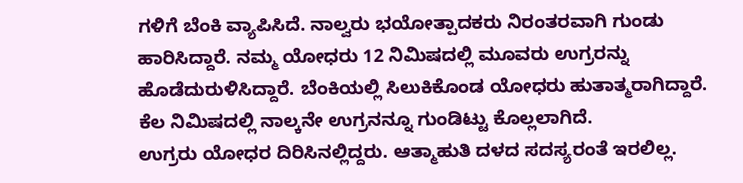ಗಳಿಗೆ ಬೆಂಕಿ ವ್ಯಾಪಿಸಿದೆ. ನಾಲ್ವರು ಭಯೋತ್ಪಾದಕರು ನಿರಂತರವಾಗಿ ಗುಂಡು ಹಾರಿಸಿದ್ದಾರೆ. ನಮ್ಮ ಯೋಧರು 12 ನಿಮಿಷದಲ್ಲಿ ಮೂವರು ಉಗ್ರರನ್ನು ಹೊಡೆದುರುಳಿಸಿದ್ದಾರೆ. ಬೆಂಕಿಯಲ್ಲಿ ಸಿಲುಕಿಕೊಂಡ ಯೋಧರು ಹುತಾತ್ಮರಾಗಿದ್ದಾರೆ. ಕೆಲ ನಿಮಿಷದಲ್ಲಿ ನಾಲ್ಕನೇ ಉಗ್ರನನ್ನೂ ಗುಂಡಿಟ್ಟು ಕೊಲ್ಲಲಾಗಿದೆ.
ಉಗ್ರರು ಯೋಧರ ದಿರಿಸಿನಲ್ಲಿದ್ದರು. ಆತ್ಮಾಹುತಿ ದಳದ ಸದಸ್ಯರಂತೆ ಇರಲಿಲ್ಲ.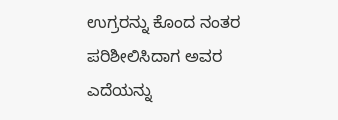ಉಗ್ರರನ್ನು ಕೊಂದ ನಂತರ ಪರಿಶೀಲಿಸಿದಾಗ ಅವರ ಎದೆಯನ್ನು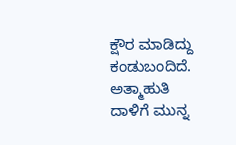ಕ್ಷೌರ ಮಾಡಿದ್ದು ಕಂಡುಬಂದಿದೆ. ಅತ್ಮಾಹುತಿ ದಾಳಿಗೆ ಮುನ್ನ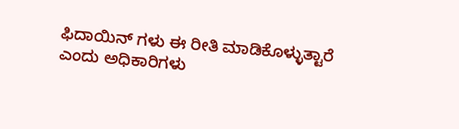ಫಿದಾಯಿನ್ ಗಳು ಈ ರೀತಿ ಮಾಡಿಕೊಳ್ಳುತ್ಟಾರೆ ಎಂದು ಅಧಿಕಾರಿಗಳು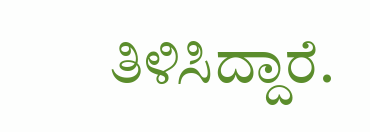ತಿಳಿಸಿದ್ದಾರೆ.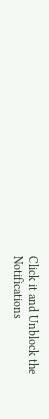Click it and Unblock the Notifications